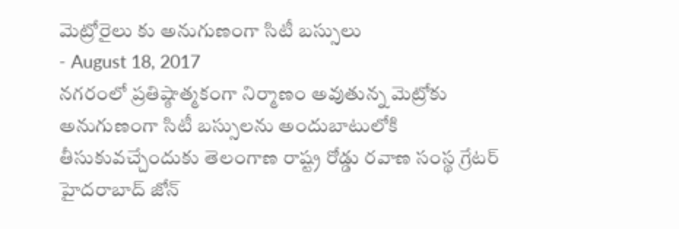మెట్రోరైలు కు అనుగుణంగా సిటీ బస్సులు
- August 18, 2017
నగరంలో ప్రతిష్ఠాత్మకంగా నిర్మాణం అవుతున్న మెట్రోకు అనుగుణంగా సిటీ బస్సులను అందుబాటులోకి తీసుకువచ్చేందుకు తెలంగాణ రాష్ట్ర రోడ్డు రవాణ సంస్థ గ్రేటర్ హైదరాబాద్ జోన్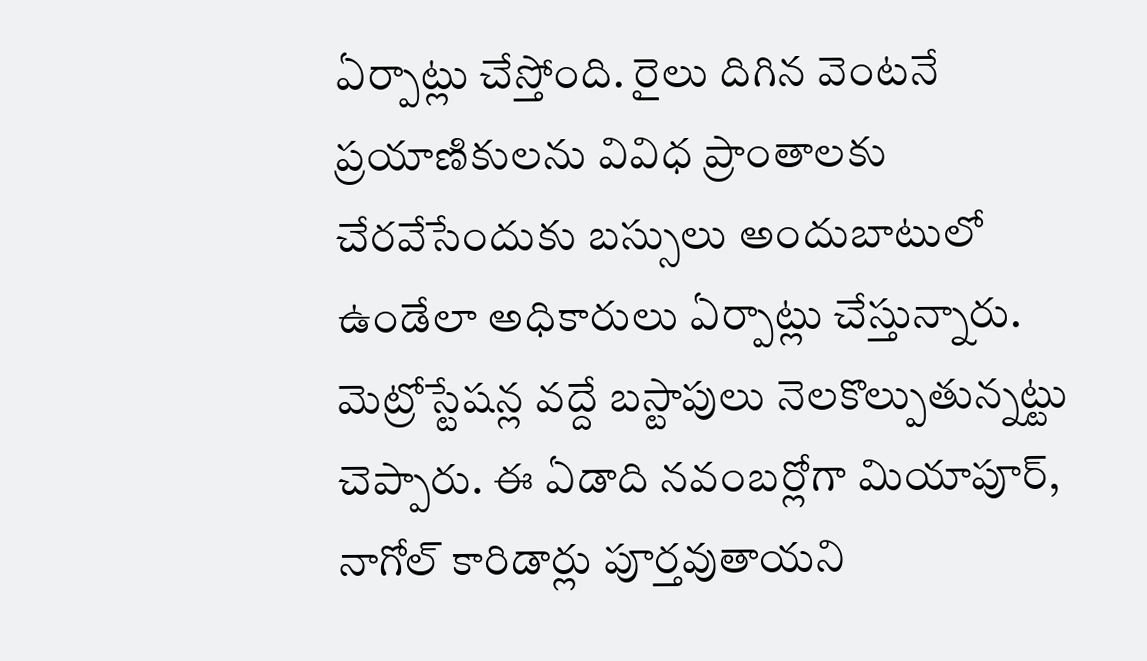ఏర్పాట్లు చేస్తోంది. రైలు దిగిన వెంటనే ప్రయాణికులను వివిధ ప్రాంతాలకు చేరవేసేందుకు బస్సులు అందుబాటులో ఉండేలా అధికారులు ఏర్పాట్లు చేస్తున్నారు. మెట్రోస్టేషన్ల వద్దే బస్టాపులు నెలకొల్పుతున్నట్టు చెప్పారు. ఈ ఏడాది నవంబర్లోగా మియాపూర్, నాగోల్ కారిడార్లు పూర్తవుతాయని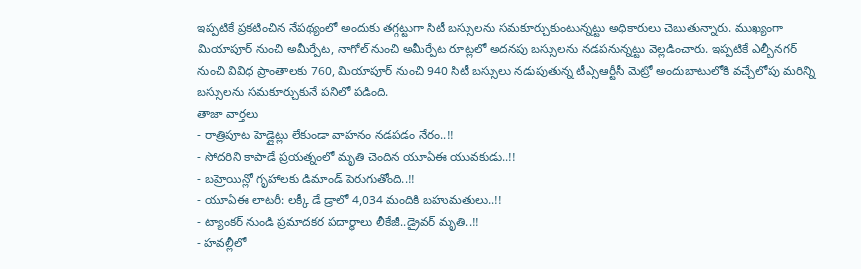ఇప్పటికే ప్రకటించిన నేపథ్యంలో అందుకు తగ్గట్టుగా సిటీ బస్సులను సమకూర్చుకుంటున్నట్టు అధికారులు చెబుతున్నారు. ముఖ్యంగా మియాపూర్ నుంచి అమీర్పేట, నాగోల్ నుంచి అమీర్పేట రూట్లలో అదనపు బస్సులను నడపనున్నట్టు వెల్లడించారు. ఇప్పటికే ఎల్బీనగర్ నుంచి వివిధ ప్రాంతాలకు 760, మియాపూర్ నుంచి 940 సిటీ బస్సులు నడుపుతున్న టీఎ్సఆర్టీసీ మెట్రో అందుబాటులోకి వచ్చేలోపు మరిన్ని బస్సులను సమకూర్చుకునే పనిలో పడింది.
తాజా వార్తలు
- రాత్రిపూట హెడ్లైట్లు లేకుండా వాహనం నడపడం నేరం..!!
- సోదరిని కాపాడే ప్రయత్నంలో మృతి చెందిన యూఏఈ యువకుడు..!!
- బహ్రెయిన్లో గృహాలకు డిమాండ్ పెరుగుతోంది..!!
- యూఏఈ లాటరీ: లక్కీ డే డ్రాలో 4,034 మందికి బహుమతులు..!!
- ట్యాంకర్ నుండి ప్రమాదకర పదార్థాలు లీకేజీ..డ్రైవర్ మృతి..!!
- హవల్లీలో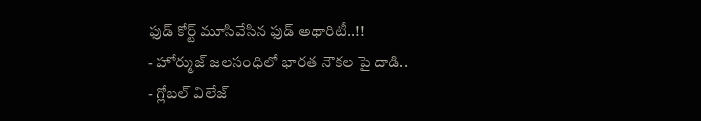ఫుడ్ కోర్ట్ మూసివేసిన ఫుడ్ అథారిటీ..!!
- హోర్ముజ్ జలసంధిలో భారత నౌకల పై దాడి..
- గ్లోబల్ విలేజ్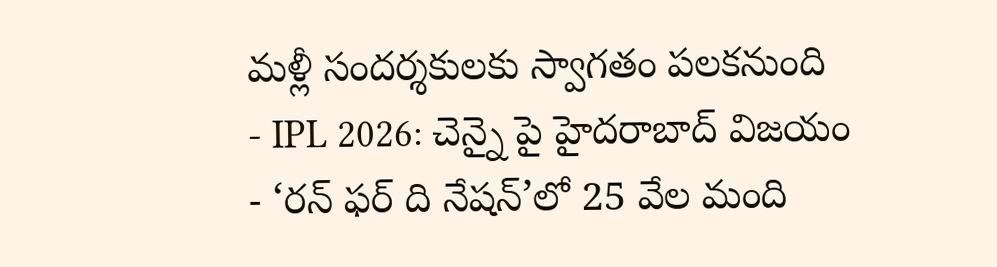మళ్లీ సందర్శకులకు స్వాగతం పలకనుంది
- IPL 2026: చెన్నై పై హైదరాబాద్ విజయం
- ‘రన్ ఫర్ ది నేషన్’లో 25 వేల మంది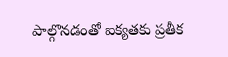పాల్గొనడంతో ఐక్యతకు ప్రతీక